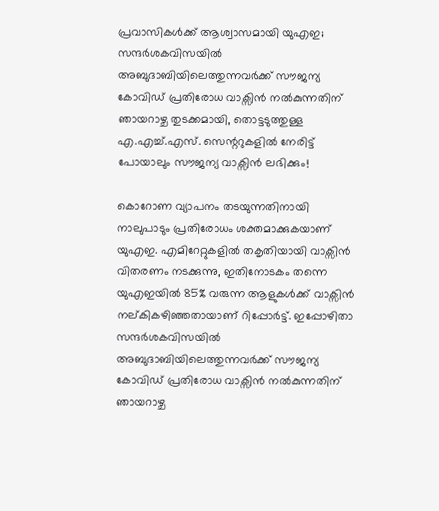പ്രവാസികൾക്ക് ആശ്വാസമായി യുഎഇ; സന്ദർശകവിസയിൽ അബുദാബിയിലെത്തുന്നവർക്ക് സൗജന്യ കോവിഡ് പ്രതിരോധ വാക്സിൻ നൽകുന്നതിന് ഞായറാഴ്ച തുടക്കമായി, തൊട്ടടുത്തുള്ള എ.എച്ച്.എസ്. സെന്ററുകളിൽ നേരിട്ട് പോയാലും സൗജന്യ വാക്സിൻ ലഭിക്കും!

കൊറോണ വ്യാപനം തടയുന്നതിനായി നാലുപാടും പ്രതിരോധം ശക്തമാക്കുകയാണ് യുഎഇ. എമിറേറ്റുകളിൽ തകൃതിയായി വാക്സിൻ വിതരണം നടക്കുന്നു, ഇതിനോടകം തന്നെ യുഎഇയിൽ 85% വരുന്ന ആളുകൾക്ക് വാക്സിൻ നല്കികഴിഞ്ഞതായാണ് റിപ്പോർട്ട്. ഇപ്പോഴിതാ സന്ദർശകവിസയിൽ അബുദാബിയിലെത്തുന്നവർക്ക് സൗജന്യ കോവിഡ് പ്രതിരോധ വാക്സിൻ നൽകുന്നതിന് ഞായറാഴ്ച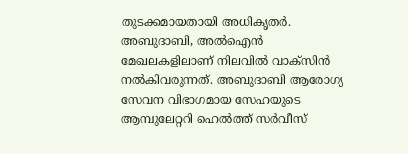തുടക്കമായതായി അധികൃതർ. അബുദാബി, അൽഐൻ മേഖലകളിലാണ് നിലവിൽ വാക്സിൻ നൽകിവരുന്നത്. അബുദാബി ആരോഗ്യ സേവന വിഭാഗമായ സേഹയുടെ ആമ്പുലേറ്ററി ഹെൽത്ത് സർവീസ്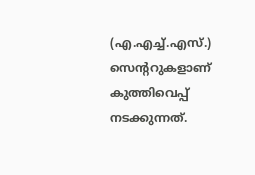(എ.എച്ച്.എസ്.) സെന്ററുകളാണ് കുത്തിവെപ്പ് നടക്കുന്നത്.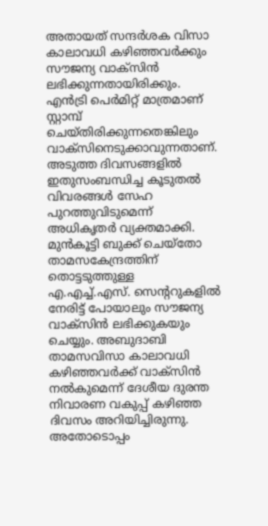അതായത് സന്ദർശക വിസാ കാലാവധി കഴിഞ്ഞവർക്കും സൗജന്യ വാക്സിൻ ലഭിക്കുന്നതായിരിക്കും. എൻട്രി പെർമിറ്റ് മാത്രമാണ് സ്റ്റാമ്പ് ചെയ്തിരിക്കുന്നതെങ്കിലും വാക്സിനെടുക്കാവുന്നതാണ്. അടുത്ത ദിവസങ്ങളിൽ ഇതുസംബന്ധിച്ച കൂടുതൽ വിവരങ്ങൾ സേഹ പുറത്തുവിടുമെന്ന് അധികൃതർ വ്യക്തമാക്കി. മുൻകൂട്ടി ബുക്ക് ചെയ്തോ താമസകേന്ദ്രത്തിന് തൊട്ടടുത്തുള്ള എ.എച്ച്.എസ്. സെന്ററുകളിൽ നേരിട്ട് പോയാലും സൗജന്യ വാക്സിൻ ലഭിക്കുകയും ചെയ്യും. അബുദാബി താമസവിസാ കാലാവധി കഴിഞ്ഞവർക്ക് വാക്സിൻ നൽകുമെന്ന് ദേശീയ ദുരന്ത നിവാരണ വകുപ്പ് കഴിഞ്ഞ ദിവസം അറിയിച്ചിരുന്നു.
അതോടൊപ്പം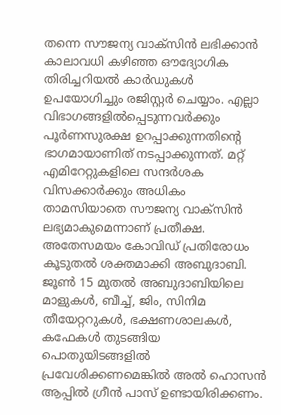തന്നെ സൗജന്യ വാക്സിൻ ലഭിക്കാൻ കാലാവധി കഴിഞ്ഞ ഔദ്യോഗിക തിരിച്ചറിയൽ കാർഡുകൾ ഉപയോഗിച്ചും രജിസ്റ്റർ ചെയ്യാം. എല്ലാ വിഭാഗങ്ങളിൽപ്പെടുന്നവർക്കും പൂർണസുരക്ഷ ഉറപ്പാക്കുന്നതിന്റെ ഭാഗമായാണിത് നടപ്പാക്കുന്നത്. മറ്റ് എമിറേറ്റുകളിലെ സന്ദർശക വിസക്കാർക്കും അധികം താമസിയാതെ സൗജന്യ വാക്സിൻ ലഭ്യമാകുമെന്നാണ് പ്രതീക്ഷ.
അതേസമയം കോവിഡ് പ്രതിരോധം കൂടുതൽ ശക്തമാക്കി അബുദാബി. ജൂൺ 15 മുതൽ അബുദാബിയിലെ മാളുകൾ, ബീച്ച്, ജിം, സിനിമ തീയേറ്ററുകൾ, ഭക്ഷണശാലകൾ, കഫേകൾ തുടങ്ങിയ പൊതുയിടങ്ങളിൽ പ്രവേശിക്കണമെങ്കിൽ അൽ ഹൊസൻ ആപ്പിൽ ഗ്രീൻ പാസ് ഉണ്ടായിരിക്കണം.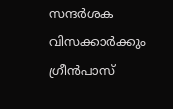സന്ദർശക വിസക്കാർക്കും ഗ്രീൻപാസ്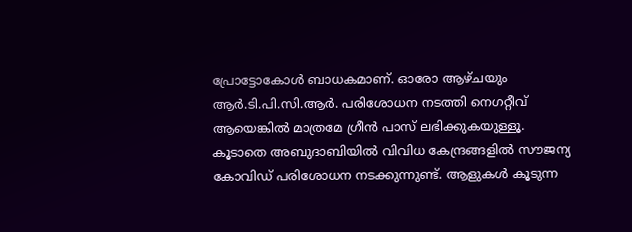പ്രോട്ടോകോൾ ബാധകമാണ്. ഓരോ ആഴ്ചയും ആർ.ടി.പി.സി.ആർ. പരിശോധന നടത്തി നെഗറ്റീവ് ആയെങ്കിൽ മാത്രമേ ഗ്രീൻ പാസ് ലഭിക്കുകയുള്ളൂ.
കൂടാതെ അബുദാബിയിൽ വിവിധ കേന്ദ്രങ്ങളിൽ സൗജന്യ കോവിഡ് പരിശോധന നടക്കുന്നുണ്ട്. ആളുകൾ കൂടുന്ന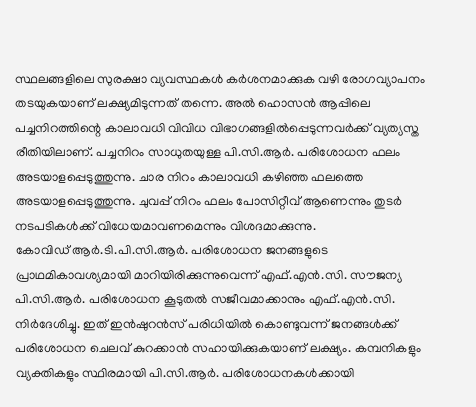സ്ഥലങ്ങളിലെ സുരക്ഷാ വ്യവസ്ഥകൾ കർശനമാക്കുക വഴി രോഗവ്യാപനം തടയുകയാണ് ലക്ഷ്യമിടുന്നത് തന്നെ. അൽ ഹൊസൻ ആപ്പിലെ പച്ചനിറത്തിന്റെ കാലാവധി വിവിധ വിഭാഗങ്ങളിൽപ്പെടുന്നവർക്ക് വ്യത്യസ്ത രീതിയിലാണ്. പച്ചനിറം സാധുതയുള്ള പി.സി.ആർ. പരിശോധന ഫലം അടയാളപ്പെടുത്തുന്നു. ചാര നിറം കാലാവധി കഴിഞ്ഞ ഫലത്തെ അടയാളപ്പെടുത്തുന്നു. ചുവപ്പ് നിറം ഫലം പോസിറ്റീവ് ആണെന്നും തുടർ നടപടികൾക്ക് വിധേയമാവണമെന്നും വിശദമാക്കുന്നു.
കോവിഡ് ആർ.ടി.പി.സി.ആർ. പരിശോധന ജനങ്ങളുടെ പ്രാഥമികാവശ്യമായി മാറിയിരിക്കുന്നുവെന്ന് എഫ്.എൻ.സി. സൗജന്യ പി.സി.ആർ. പരിശോധന കൂടുതൽ സജീവമാക്കാനും എഫ്.എൻ.സി. നിർദേശിച്ചു. ഇത് ഇൻഷുറൻസ് പരിധിയിൽ കൊണ്ടുവന്ന് ജനങ്ങൾക്ക് പരിശോധന ചെലവ് കുറക്കാൻ സഹായിക്കുകയാണ് ലക്ഷ്യം. കമ്പനികളും വ്യക്തികളും സ്ഥിരമായി പി.സി.ആർ. പരിശോധനകൾക്കായി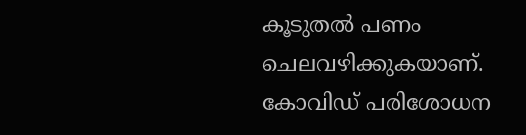കൂടുതൽ പണം ചെലവഴിക്കുകയാണ്. കോവിഡ് പരിശോധന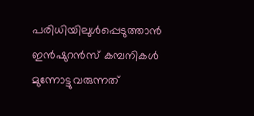പരിധിയിലുൾപ്പെടുത്താൻ ഇൻഷുറൻസ് കമ്പനികൾ മുന്നോട്ടുവരുന്നത്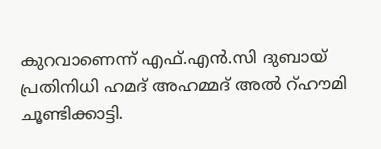കുറവാണെന്ന് എഫ്.എൻ.സി ദുബായ് പ്രതിനിധി ഹമദ് അഹമ്മദ് അൽ റ്ഹൗമി ചൂണ്ടിക്കാട്ടി.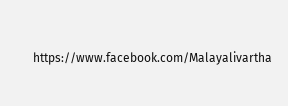https://www.facebook.com/Malayalivartha